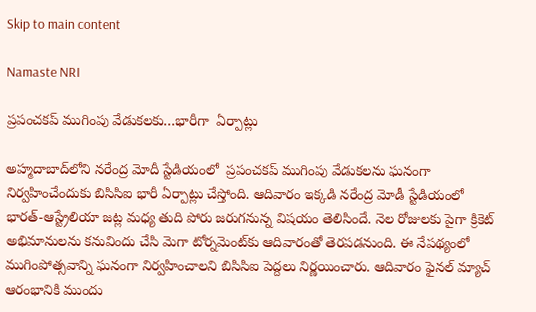Skip to main content

Namaste NRI

ప్రపంచకప్ ముగింపు వేడుకలకు…భారీగా  ఏర్పాట్లు

అహ్మదాబాద్‌లోని నరేంద్ర మోదీ స్టేడియంలో  ప్రపంచకప్ ముగింపు వేడుకలను ఘనంగా నిర్వహించేందుకు బిసిసిఐ భారీ ఏర్పాట్లు చేస్తోంది. ఆదివారం ఇక్కడి నరేంద్ర మోడీ స్టేడియంలో భారత్‌-ఆస్ట్రేలియా జట్ల మధ్య తుది పోరు జరుగనున్న విషయం తెలిసిందే. నెల రోజులకు పైగా క్రికెట్ అభిమానులను కనువిందు చేసి మెగా టోర్నమెంట్‌కు ఆదివారంతో తెరపడనుంది. ఈ నేపథ్యంలో ముగింపోత్సవాన్ని ఘనంగా నిర్వహించాలని బిసిసిఐ పెద్దలు నిర్ణయించారు. ఆదివారం ఫైనల్ మ్యాచ్ ఆరంభానికి ముందు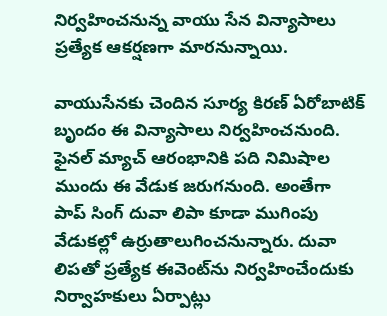నిర్వహించనున్న వాయు సేన విన్యాసాలు ప్రత్యేక ఆకర్షణగా మారనున్నాయి.

వాయుసేనకు చెందిన సూర్య కిరణ్ ఏరోబాటిక్ బృందం ఈ విన్యాసాలు నిర్వహించనుంది. ఫైనల్ మ్యాచ్ ఆరంభానికి పది నిమిషాల ముందు ఈ వేడుక జరుగనుంది. అంతేగా పాప్ సింగ్ దువా లిపా కూడా ముగింపు వేడుకల్లో ఉర్రుతాలుగించనున్నారు. దువా లిపతో ప్రత్యేక ఈవెంట్‌ను నిర్వహించేందుకు నిర్వాహకులు ఏర్పాట్లు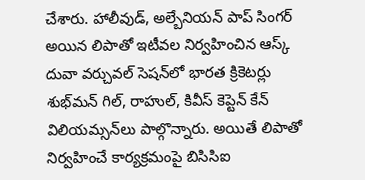చేశారు. హాలీవుడ్, అల్బేనియన్ పాప్ సింగర్ అయిన లిపాతో ఇటీవల నిర్వహించిన ఆస్క్ దువా వర్చువల్ సెషన్‌లో భారత క్రికెటర్లు శుభ్‌మన్ గిల్, రాహుల్, కివీస్ కెప్టెన్ కేన్ విలియమ్సన్‌లు పాల్గొన్నారు. అయితే లిపాతో నిర్వహించే కార్యక్రమంపై బిసిసిఐ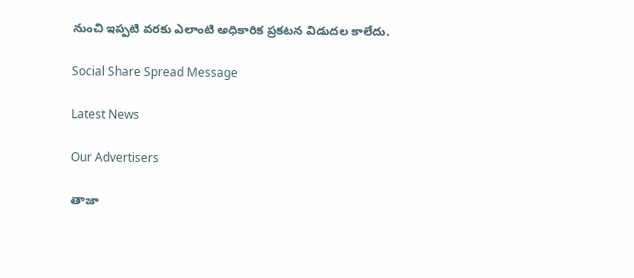నుంచి ఇప్పటి వరకు ఎలాంటి అధికారిక ప్రకటన విడుదల కాలేదు.

Social Share Spread Message

Latest News

Our Advertisers

తాజా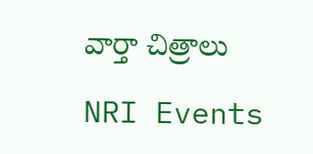వార్తా చిత్రాలు

NRI Events